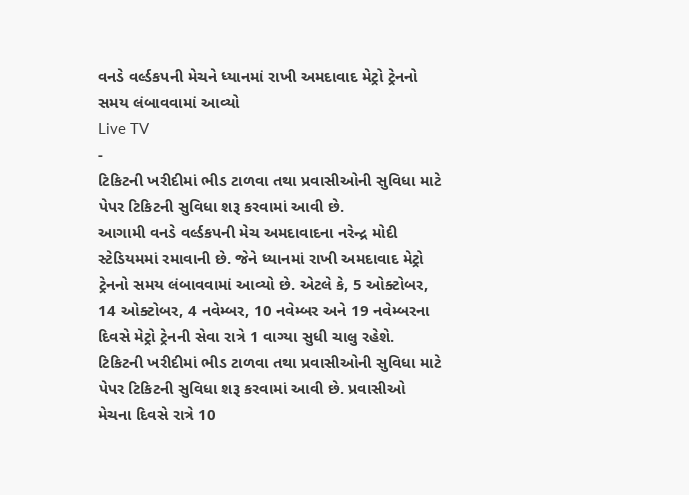વનડે વર્લ્ડકપની મેચને ધ્યાનમાં રાખી અમદાવાદ મેટ્રો ટ્રેનનો સમય લંબાવવામાં આવ્યો
Live TV
-
ટિકિટની ખરીદીમાં ભીડ ટાળવા તથા પ્રવાસીઓની સુવિધા માટે પેપર ટિકિટની સુવિધા શરૂ કરવામાં આવી છે.
આગામી વનડે વર્લ્ડકપની મેચ અમદાવાદના નરેન્દ્ર મોદી સ્ટેડિયમમાં રમાવાની છે. જેને ધ્યાનમાં રાખી અમદાવાદ મેટ્રો ટ્રેનનો સમય લંબાવવામાં આવ્યો છે. એટલે કે, 5 ઓક્ટોબર, 14 ઓક્ટોબર, 4 નવેમ્બર, 10 નવેમ્બર અને 19 નવેમ્બરના દિવસે મેટ્રો ટ્રેનની સેવા રાત્રે 1 વાગ્યા સુધી ચાલુ રહેશે. ટિકિટની ખરીદીમાં ભીડ ટાળવા તથા પ્રવાસીઓની સુવિધા માટે પેપર ટિકિટની સુવિધા શરૂ કરવામાં આવી છે. પ્રવાસીઓ મેચના દિવસે રાત્રે 10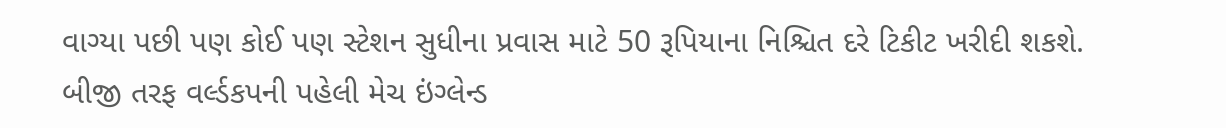વાગ્યા પછી પણ કોઈ પણ સ્ટેશન સુધીના પ્રવાસ માટે 50 રૂપિયાના નિશ્ચિત દરે ટિકીટ ખરીદી શકશે. બીજી તરફ વર્લ્ડકપની પહેલી મેચ ઇંગ્લેન્ડ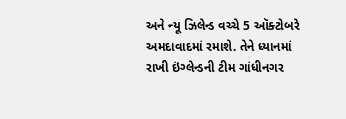અને ન્યૂ ઝિલેન્ડ વચ્ચે 5 ઑક્ટોબરે અમદાવાદમાં રમાશે. તેને ધ્યાનમાં રાખી ઇંગ્લેન્ડની ટીમ ગાંધીનગર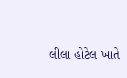લીલા હોટેલ ખાતે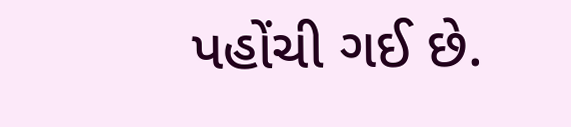પહોંચી ગઈ છે.